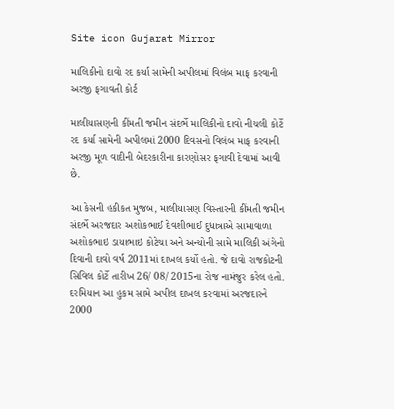Site icon Gujarat Mirror

માલિકીનો દાવો રદ કર્યા સામેની અપીલમાં વિલંબ માફ કરવાની અરજી ફગાવતી કોર્ટ

માલીયાસણની કીંમતી જમીન સંદર્ભે માલિકીનો દાવો નીચલી કોર્ટે રદ કર્યા સામેની અપીલમાં 2000 દિવસનો વિલંબ માફ કરવાની અરજી મૂળ વાદીની બેદરકારીના કારણોસર ફગાવી દેવામાં આવી છે.

આ કેસની હકીકત મુજબ, માલીયાસણ વિસ્તારની કીંમતી જમીન સંદર્ભે અરજદાર અશોકભાઈ દેવશીભાઈ દુધાત્રાએ સામાવાળા અશોકભાઇ ડાયાભાઇ કોટેચા અને અન્યોની સામે માલિકી અંગેનો દિવાની દાવો વર્ષ 2011માં દાખલ કર્યો હતો. જે દાવો રાજકોટની સિવિલ કોર્ટે તારીખ 26/ 08/ 2015ના રોજ નામંજુર કરેલ હતો. દરમિયાન આ હુકમ સામે અપીલ દાખલ કરવામાં અરજદારને 2000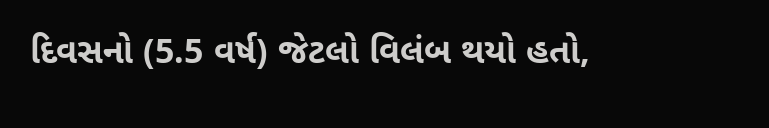દિવસનો (5.5 વર્ષ) જેટલો વિલંબ થયો હતો,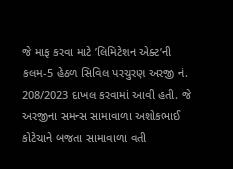જે માફ કરવા માટે ’લિમિટેશન એક્ટ’ની કલમ-5 હેઠળ સિવિલ પરચુરણ અરજી નં. 208/2023 દાખલ કરવામાં આવી હતી. જે અરજીના સમન્સ સામાવાળા અશોકભાઈ કોટેચાને બજતા સામાવાળા વતી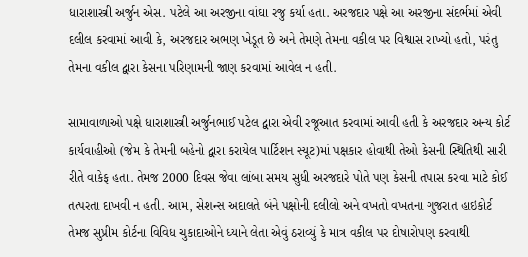ધારાશાસ્ત્રી અર્જુન એસ. પટેલે આ અરજીના વાંઘા રજુ કર્યા હતા. અરજદાર પક્ષે આ અરજીના સંદર્ભમાં એવી દલીલ કરવામાં આવી કે, અરજદાર અભણ ખેડૂત છે અને તેમણે તેમના વકીલ પર વિશ્વાસ રાખ્યો હતો, પરંતુ તેમના વકીલ દ્વારા કેસના પરિણામની જાણ કરવામાં આવેલ ન હતી.

સામાવાળાઓ પક્ષે ધારાશાસ્ત્રી અર્જુનભાઈ પટેલ દ્વારા એવી રજૂઆત કરવામાં આવી હતી કે અરજદાર અન્ય કોર્ટ કાર્યવાહીઓ (જેમ કે તેમની બહેનો દ્વારા કરાયેલ પાર્ટિશન સ્યૂટ)માં પક્ષકાર હોવાથી તેઓ કેસની સ્થિતિથી સારી રીતે વાકેફ હતા. તેમજ 2000 દિવસ જેવા લાંબા સમય સુધી અરજદારે પોતે પણ કેસની તપાસ કરવા માટે કોઈ તત્પરતા દાખવી ન હતી. આમ, સેશન્સ અદાલતે બંને પક્ષોની દલીલો અને વખતો વખતના ગુજરાત હાઇકોર્ટ તેમજ સુપ્રીમ કોર્ટના વિવિધ ચુકાદાઓને ધ્યાને લેતા એવું ઠરાવ્યું કે માત્ર વકીલ પર દોષારોપણ કરવાથી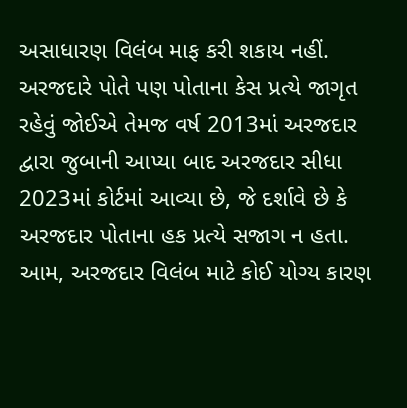અસાધારણ વિલંબ માફ કરી શકાય નહીં. અરજદારે પોતે પણ પોતાના કેસ પ્રત્યે જાગૃત રહેવું જોઈએ તેમજ વર્ષ 2013માં અરજદાર દ્વારા જુબાની આપ્યા બાદ અરજદાર સીધા 2023માં કોર્ટમાં આવ્યા છે, જે દર્શાવે છે કે અરજદાર પોતાના હક પ્રત્યે સજાગ ન હતા. આમ, અરજદાર વિલંબ માટે કોઈ યોગ્ય કારણ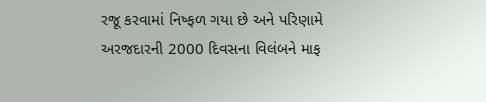રજૂ કરવામાં નિષ્ફળ ગયા છે અને પરિણામે અરજદારની 2000 દિવસના વિલંબને માફ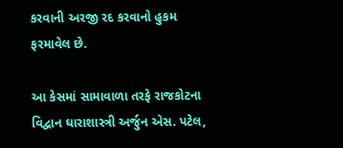કરવાની અરજી રદ કરવાનો હુકમ ફરમાવેલ છે.

આ કેસમાં સામાવાળા તરફે રાજકોટના વિદ્વાન ઘારાશાસ્ત્રી અર્જુન એસ. પટેલ,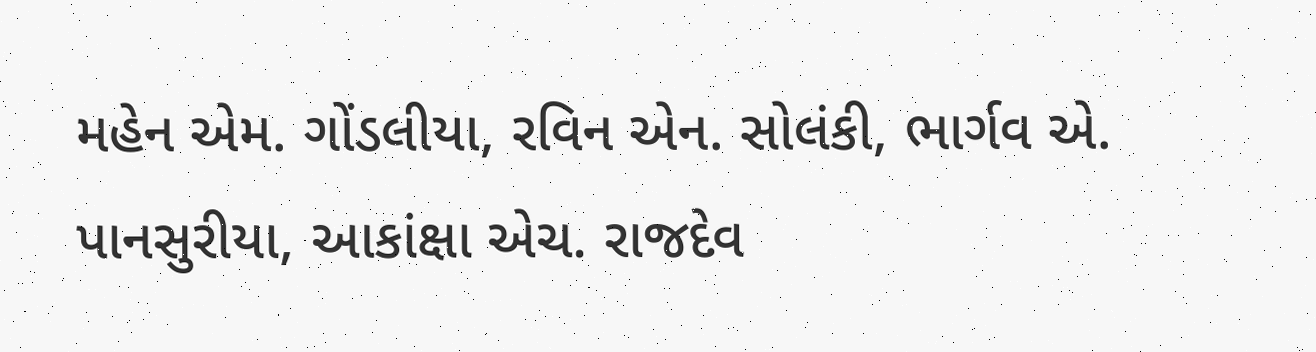મહેન એમ. ગોંડલીયા, રવિન એન. સોલંકી, ભાર્ગવ એ. પાનસુરીયા, આકાંક્ષા એચ. રાજદેવ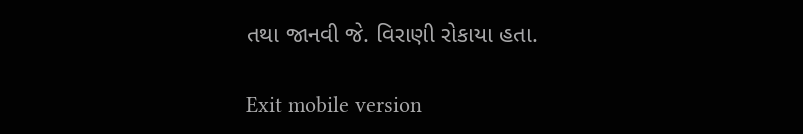તથા જાનવી જે. વિરાણી રોકાયા હતા.

Exit mobile version